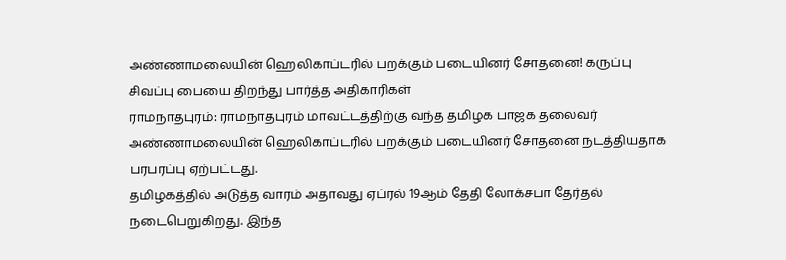அண்ணாமலையின் ஹெலிகாப்டரில் பறக்கும் படையினர் சோதனை! கருப்பு சிவப்பு பையை திறந்து பார்த்த அதிகாரிகள்
ராமநாதபுரம்: ராமநாதபுரம் மாவட்டத்திற்கு வந்த தமிழக பாஜக தலைவர் அண்ணாமலையின் ஹெலிகாப்டரில் பறக்கும் படையினர் சோதனை நடத்தியதாக பரபரப்பு ஏற்பட்டது.
தமிழகத்தில் அடுத்த வாரம் அதாவது ஏப்ரல் 19ஆம் தேதி லோக்சபா தேர்தல் நடைபெறுகிறது. இந்த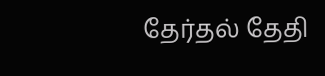தேர்தல் தேதி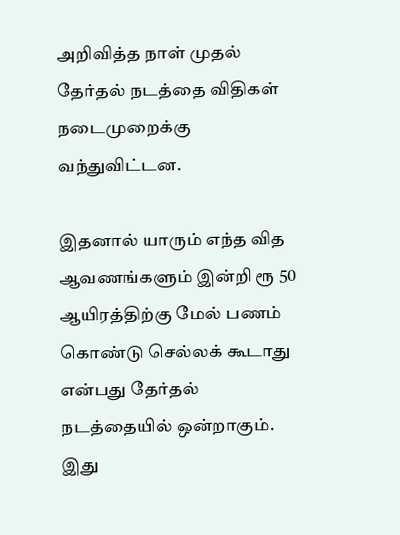அறிவித்த நாள் முதல் தேர்தல் நடத்தை விதிகள் நடைமுறைக்கு வந்துவிட்டன.

இதனால் யாரும் எந்த வித ஆவணங்களும் இன்றி ரூ 50 ஆயிரத்திற்கு மேல் பணம் கொண்டு செல்லக் கூடாது என்பது தேர்தல் நடத்தையில் ஒன்றாகும். இது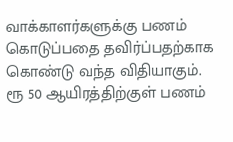வாக்காளர்களுக்கு பணம் கொடுப்பதை தவிர்ப்பதற்காக கொண்டு வந்த விதியாகும்.
ரூ 50 ஆயிரத்திற்குள் பணம்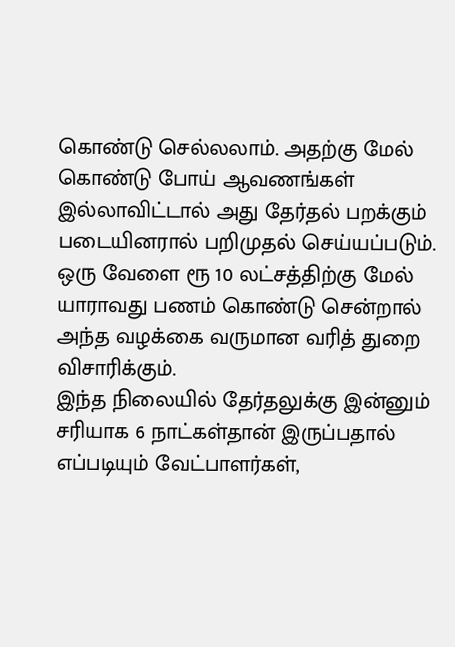கொண்டு செல்லலாம். அதற்கு மேல் கொண்டு போய் ஆவணங்கள் இல்லாவிட்டால் அது தேர்தல் பறக்கும் படையினரால் பறிமுதல் செய்யப்படும். ஒரு வேளை ரூ 10 லட்சத்திற்கு மேல் யாராவது பணம் கொண்டு சென்றால் அந்த வழக்கை வருமான வரித் துறை விசாரிக்கும்.
இந்த நிலையில் தேர்தலுக்கு இன்னும் சரியாக 6 நாட்கள்தான் இருப்பதால் எப்படியும் வேட்பாளர்கள்,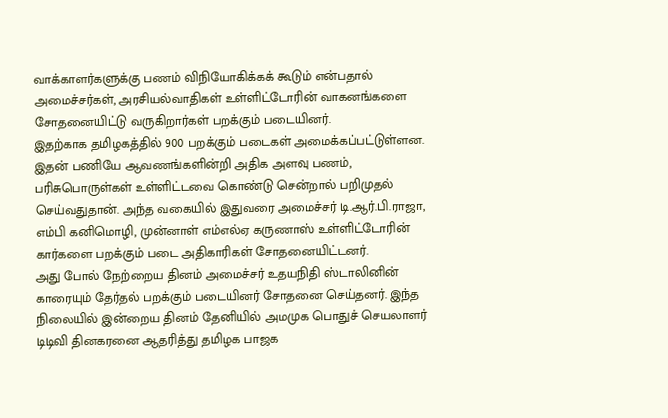வாக்காளர்களுக்கு பணம் விநியோகிக்கக் கூடும் என்பதால் அமைச்சர்கள், அரசியல்வாதிகள் உள்ளிட்டோரின் வாகனங்களை சோதனையிட்டு வருகிறார்கள் பறக்கும் படையினர்.
இதற்காக தமிழகத்தில் 900 பறக்கும் படைகள் அமைக்கப்பட்டுள்ளன. இதன் பணியே ஆவணங்களின்றி அதிக அளவு பணம், பரிசுபொருள்கள் உள்ளிட்டவை கொண்டு சென்றால் பறிமுதல் செய்வதுதான். அந்த வகையில் இதுவரை அமைச்சர் டி.ஆர்.பி.ராஜா, எம்பி கனிமொழி, முன்னாள் எம்எல்ஏ கருணாஸ் உள்ளிட்டோரின் கார்களை பறக்கும் படை அதிகாரிகள் சோதனையிட்டனர்.
அது போல் நேற்றைய தினம் அமைச்சர் உதயநிதி ஸ்டாலினின் காரையும் தேர்தல் பறக்கும் படையினர் சோதனை செய்தனர். இந்த நிலையில் இன்றைய தினம் தேனியில் அமமுக பொதுச் செயலாளர் டிடிவி தினகரனை ஆதரித்து தமிழக பாஜக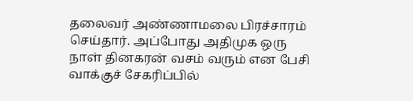தலைவர் அண்ணாமலை பிரச்சாரம் செய்தார். அப்போது அதிமுக ஒரு நாள் தினகரன் வசம் வரும் என பேசி வாக்குச் சேகரிப்பில்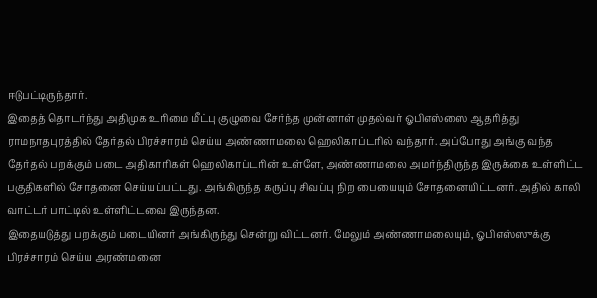ஈடுபட்டிருந்தார்.
இதைத் தொடர்ந்து அதிமுக உரிமை மீட்பு குழுவை சேர்ந்த முன்னாள் முதல்வர் ஓபிஎஸ்ஸை ஆதரித்து ராமநாதபுரத்தில் தேர்தல் பிரச்சாரம் செய்ய அண்ணாமலை ஹெலிகாப்டரில் வந்தார். அப்போது அங்கு வந்த தேர்தல் பறக்கும் படை அதிகாரிகள் ஹெலிகாப்டரின் உள்ளே, அண்ணாமலை அமர்ந்திருந்த இருக்கை உள்ளிட்ட பகுதிகளில் சோதனை செய்யப்பட்டது. அங்கிருந்த கருப்பு சிவப்பு நிற பையையும் சோதனையிட்டனர். அதில் காலி வாட்டர் பாட்டில் உள்ளிட்டவை இருந்தன.
இதையடுத்து பறக்கும் படையினர் அங்கிருந்து சென்று விட்டனர். மேலும் அண்ணாமலையும், ஓபிஎஸ்ஸுக்கு பிரச்சாரம் செய்ய அரண்மனை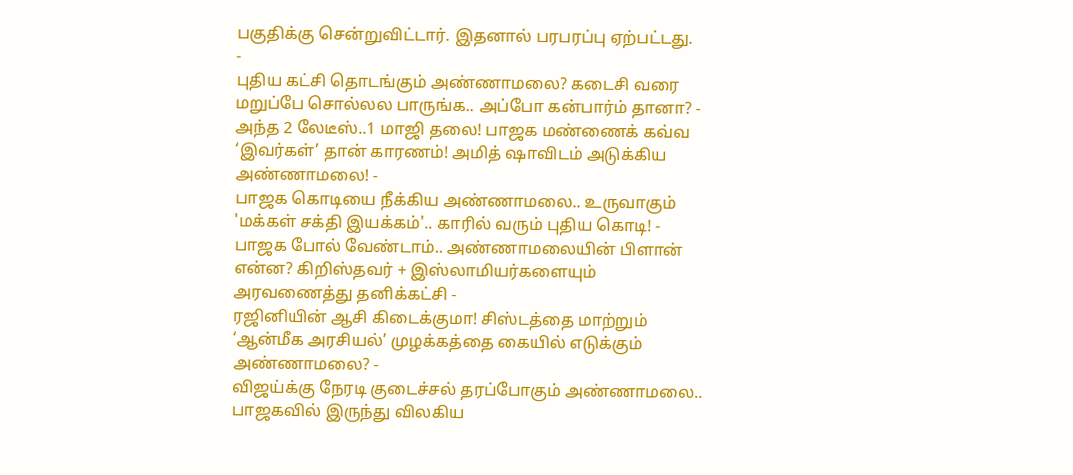பகுதிக்கு சென்றுவிட்டார். இதனால் பரபரப்பு ஏற்பட்டது.
-
புதிய கட்சி தொடங்கும் அண்ணாமலை? கடைசி வரை மறுப்பே சொல்லல பாருங்க.. அப்போ கன்பார்ம் தானா? -
அந்த 2 லேடீஸ்..1 மாஜி தலை! பாஜக மண்ணைக் கவ்வ ‘இவர்கள்’ தான் காரணம்! அமித் ஷாவிடம் அடுக்கிய அண்ணாமலை! -
பாஜக கொடியை நீக்கிய அண்ணாமலை.. உருவாகும் 'மக்கள் சக்தி இயக்கம்'.. காரில் வரும் புதிய கொடி! -
பாஜக போல் வேண்டாம்.. அண்ணாமலையின் பிளான் என்ன? கிறிஸ்தவர் + இஸ்லாமியர்களையும் அரவணைத்து தனிக்கட்சி -
ரஜினியின் ஆசி கிடைக்குமா! சிஸ்டத்தை மாற்றும் ‘ஆன்மீக அரசியல்’ முழக்கத்தை கையில் எடுக்கும் அண்ணாமலை? -
விஜய்க்கு நேரடி குடைச்சல் தரப்போகும் அண்ணாமலை.. பாஜகவில் இருந்து விலகிய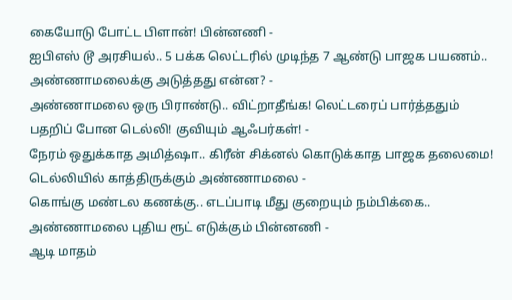கையோடு போட்ட பிளான்! பின்னணி -
ஐபிஎஸ் டூ அரசியல்.. 5 பக்க லெட்டரில் முடிந்த 7 ஆண்டு பாஜக பயணம்.. அண்ணாமலைக்கு அடுத்தது என்ன? -
அண்ணாமலை ஒரு பிராண்டு.. விட்றாதீங்க! லெட்டரைப் பார்த்ததும் பதறிப் போன டெல்லி! குவியும் ஆஃபர்கள்! -
நேரம் ஒதுக்காத அமித்ஷா.. கிரீன் சிக்னல் கொடுக்காத பாஜக தலைமை! டெல்லியில் காத்திருக்கும் அண்ணாமலை -
கொங்கு மண்டல கணக்கு.. எடப்பாடி மீது குறையும் நம்பிக்கை.. அண்ணாமலை புதிய ரூட் எடுக்கும் பின்னணி -
ஆடி மாதம்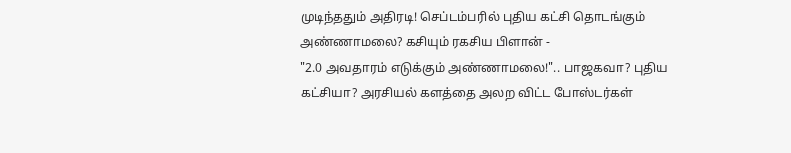முடிந்ததும் அதிரடி! செப்டம்பரில் புதிய கட்சி தொடங்கும் அண்ணாமலை? கசியும் ரகசிய பிளான் -
"2.0 அவதாரம் எடுக்கும் அண்ணாமலை!".. பாஜகவா? புதிய கட்சியா? அரசியல் களத்தை அலற விட்ட போஸ்டர்கள்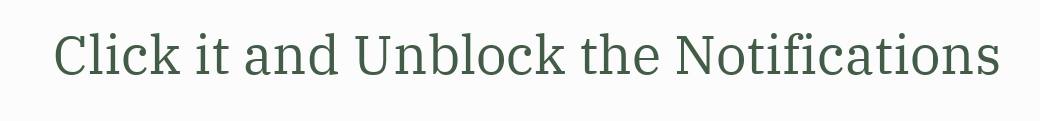Click it and Unblock the Notifications